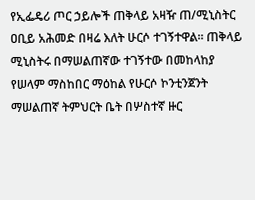የኢፌዴሪ ጦር ኃይሎች ጠቅላይ አዛዥ ጠ/ሚኒስትር ዐቢይ አሕመድ በዛሬ እለት ሁርሶ ተገኝተዋል፡፡ ጠቅላይ ሚኒስትሩ በማሠልጠኛው ተገኝተው በመከላከያ የሠላም ማስከበር ማዕከል የሁርሶ ኮንቲንጀንት ማሠልጠኛ ትምህርት ቤት በሦስተኛ ዙር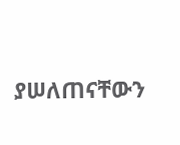ያሠለጠናቸውን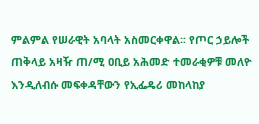ምልምል የሠራዊት አባላት አስመርቀዋል፡፡ የጦር ኃይሎች ጠቅላይ አዛዥ ጠ/ሚ ዐቢይ አሕመድ ተመራቂዎቹ መለዮ እንዲለብሱ መፍቀዳቸውን የኢፌዴሪ መከላከያ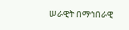ሠራዊት በማኅበራዊ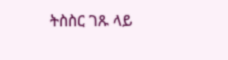ትስስር ገጹ ላይ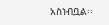አስነብቧል፡፡